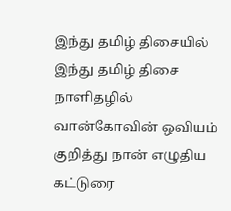இந்து தமிழ் திசையில்
இந்து தமிழ் திசை நாளிதழில் வான்கோவின் ஒவியம் குறித்து நான் எழுதிய கட்டுரை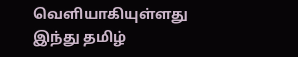வெளியாகியுள்ளது
இந்து தமிழ்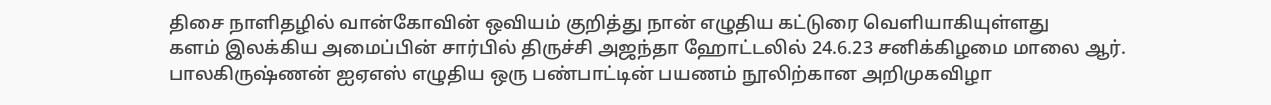திசை நாளிதழில் வான்கோவின் ஒவியம் குறித்து நான் எழுதிய கட்டுரை வெளியாகியுள்ளது
களம் இலக்கிய அமைப்பின் சார்பில் திருச்சி அஜந்தா ஹோட்டலில் 24.6.23 சனிக்கிழமை மாலை ஆர். பாலகிருஷ்ணன் ஐஏஎஸ் எழுதிய ஒரு பண்பாட்டின் பயணம் நூலிற்கான அறிமுகவிழா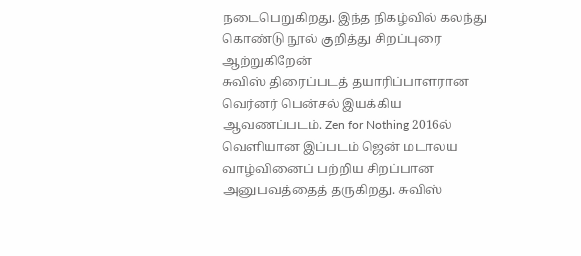நடைபெறுகிறது. இந்த நிகழ்வில் கலந்து கொண்டு நூல் குறித்து சிறப்புரை ஆற்றுகிறேன்
சுவிஸ் திரைப்படத் தயாரிப்பாளரான வெர்னர் பென்சல் இயக்கிய ஆவணப்படம். Zen for Nothing 2016ல் வெளியான இப்படம் ஜென் மடாலய வாழ்வினைப் பற்றிய சிறப்பான அனுபவத்தைத் தருகிறது. சுவிஸ்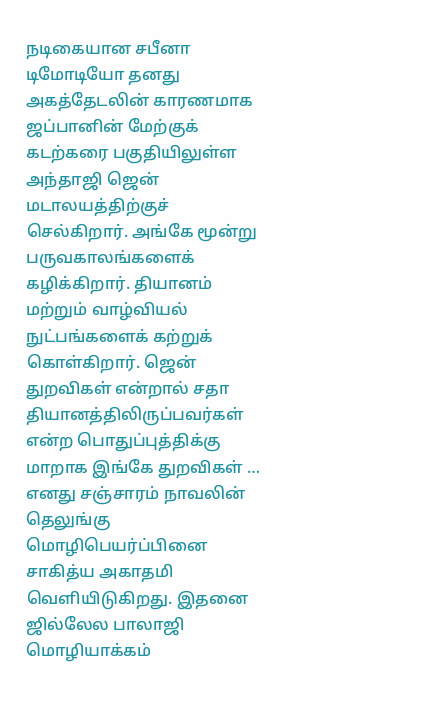நடிகையான சபீனா டிமோடியோ தனது அகத்தேடலின் காரணமாக ஜப்பானின் மேற்குக் கடற்கரை பகுதியிலுள்ள அந்தாஜி ஜென் மடாலயத்திற்குச் செல்கிறார். அங்கே மூன்று பருவகாலங்களைக் கழிக்கிறார். தியானம் மற்றும் வாழ்வியல் நுட்பங்களைக் கற்றுக் கொள்கிறார். ஜென் துறவிகள் என்றால் சதா தியானத்திலிருப்பவர்கள் என்ற பொதுப்புத்திக்கு மாறாக இங்கே துறவிகள் …
எனது சஞ்சாரம் நாவலின் தெலுங்கு மொழிபெயர்ப்பினை சாகித்ய அகாதமி வெளியிடுகிறது. இதனை ஜில்லேல பாலாஜி மொழியாக்கம்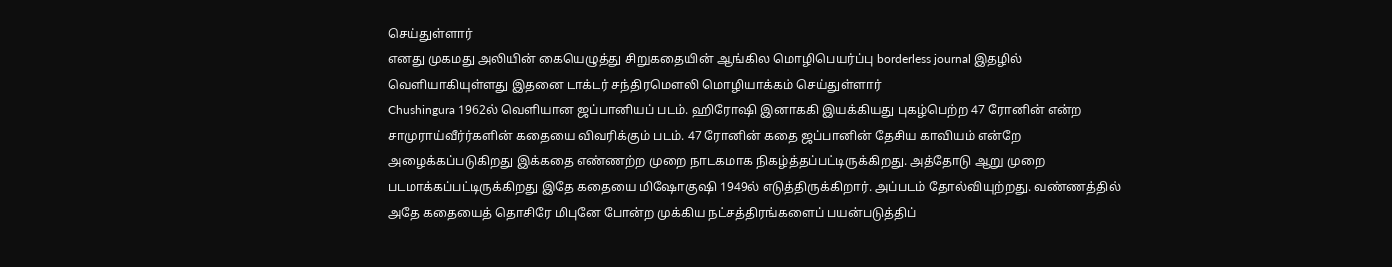செய்துள்ளார்
எனது முகமது அலியின் கையெழுத்து சிறுகதையின் ஆங்கில மொழிபெயர்ப்பு borderless journal இதழில் வெளியாகியுள்ளது இதனை டாக்டர் சந்திரமௌலி மொழியாக்கம் செய்துள்ளார்
Chushingura 1962ல் வெளியான ஜப்பானியப் படம். ஹிரோஷி இனாககி இயக்கியது புகழ்பெற்ற 47 ரோனின் என்ற சாமுராய்வீர்ர்களின் கதையை விவரிக்கும் படம். 47 ரோனின் கதை ஜப்பானின் தேசிய காவியம் என்றே அழைக்கப்படுகிறது இக்கதை எண்ணற்ற முறை நாடகமாக நிகழ்த்தப்பட்டிருக்கிறது. அத்தோடு ஆறு முறை படமாக்கப்பட்டிருக்கிறது இதே கதையை மிஷோகுஷி 1949ல் எடுத்திருக்கிறார். அப்படம் தோல்வியுற்றது. வண்ணத்தில் அதே கதையைத் தொசிரே மிபுனே போன்ற முக்கிய நட்சத்திரங்களைப் பயன்படுத்திப்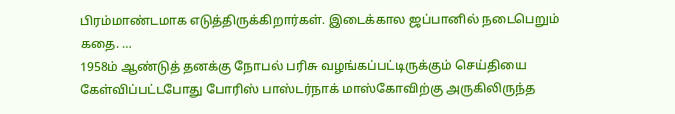பிரம்மாண்டமாக எடுத்திருக்கிறார்கள். இடைக்கால ஜப்பானில் நடைபெறும் கதை. …
1958ம் ஆண்டுத் தனக்கு நோபல் பரிசு வழங்கப்பட்டிருக்கும் செய்தியை கேள்விப்பட்டபோது போரிஸ் பாஸ்டர்நாக் மாஸ்கோவிற்கு அருகிலிருந்த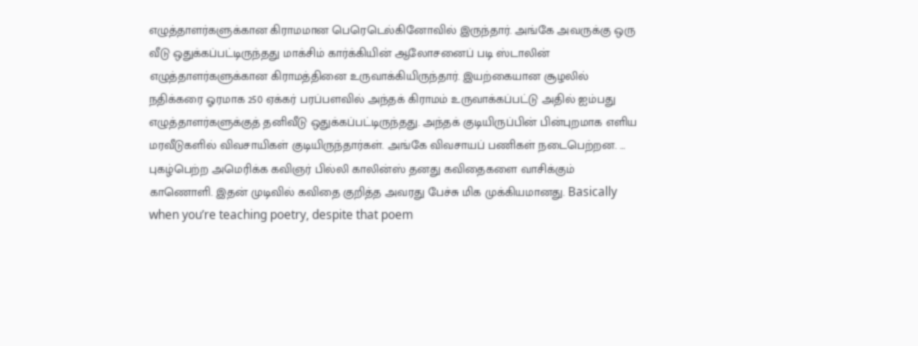எழுத்தாளர்களுக்கான கிராமமான பெரெடெல்கினோவில் இருந்தார். அங்கே அவருக்கு ஒரு வீடு ஒதுக்கப்பட்டிருந்தது மாக்சிம் கார்க்கியின் ஆலோசனைப் படி ஸ்டாலின் எழுத்தாளர்களுக்கான கிராமத்தினை உருவாக்கியிருந்தார். இயற்கையான சூழலில் நதிக்கரை ஓரமாக 250 ஏக்கர் பரப்பளவில் அந்தக் கிராமம் உருவாக்கப்பட்டு அதில் ஐம்பது எழுத்தாளர்களுக்குத் தனிவீடு ஒதுக்கப்பட்டிருந்தது. அந்தக் குடியிருப்பின் பின்புறமாக எளிய மரவீடுகளில் விவசாயிகள் குடியிருந்தார்கள். அங்கே விவசாயப் பணிகள் நடைபெற்றன. …
புகழ்பெற்ற அமெரிக்க கவிஞர் பில்லி காலின்ஸ் தனது கவிதைகளை வாசிக்கும் காணொளி. இதன் முடிவில் கவிதை குறித்த அவரது பேச்சு மிக முக்கியமானது. Basically when you’re teaching poetry, despite that poem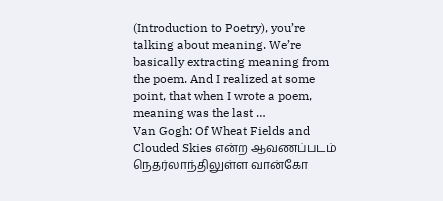(Introduction to Poetry), you’re talking about meaning. We’re basically extracting meaning from the poem. And I realized at some point, that when I wrote a poem, meaning was the last …
Van Gogh: Of Wheat Fields and Clouded Skies என்ற ஆவணப்படம் நெதர்லாந்திலுள்ள வான்கோ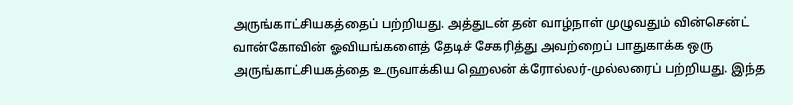அருங்காட்சியகத்தைப் பற்றியது. அத்துடன் தன் வாழ்நாள் முழுவதும் வின்சென்ட் வான்கோவின் ஓவியங்களைத் தேடிச் சேகரித்து அவற்றைப் பாதுகாக்க ஒரு அருங்காட்சியகத்தை உருவாக்கிய ஹெலன் க்ரோல்லர்-முல்லரைப் பற்றியது. இந்த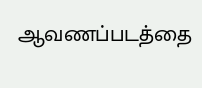ஆவணப்படத்தை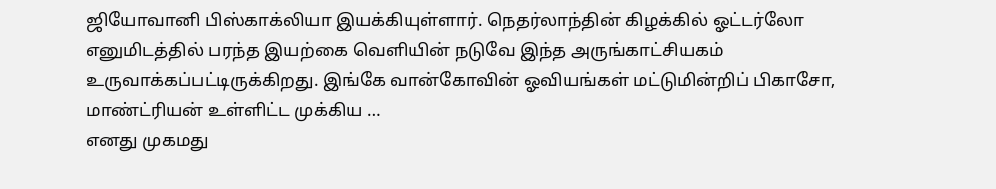ஜியோவானி பிஸ்காக்லியா இயக்கியுள்ளார். நெதர்லாந்தின் கிழக்கில் ஓட்டர்லோ எனுமிடத்தில் பரந்த இயற்கை வெளியின் நடுவே இந்த அருங்காட்சியகம் உருவாக்கப்பட்டிருக்கிறது. இங்கே வான்கோவின் ஓவியங்கள் மட்டுமின்றிப் பிகாசோ, மாண்ட்ரியன் உள்ளிட்ட முக்கிய …
எனது முகமது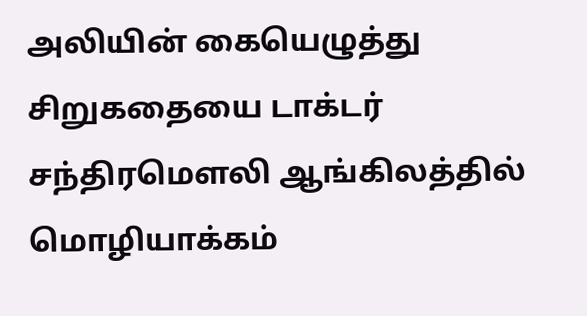அலியின் கையெழுத்து சிறுகதையை டாக்டர் சந்திரமௌலி ஆங்கிலத்தில் மொழியாக்கம்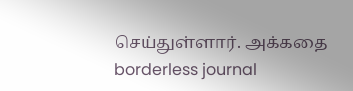செய்துள்ளார். அக்கதை borderless journal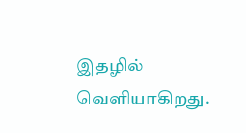இதழில் வெளியாகிறது.